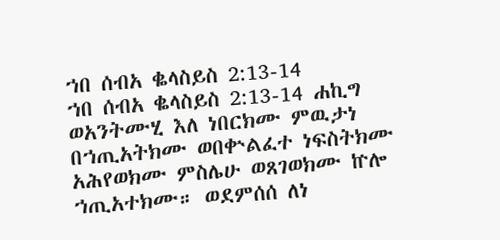ኀበ ሰብአ ቈላስይስ 2:13-14
ኀበ ሰብአ ቈላስይስ 2:13-14 ሐኪግ
ወአንትሙሂ እለ ነበርክሙ ምዉታነ በኀጢአትክሙ ወበቍልፈተ ነፍስትክሙ አሕየወክሙ ምስሌሁ ወጸገወክሙ ኵሎ ኀጢአተክሙ። ወደምሰሰ ለነ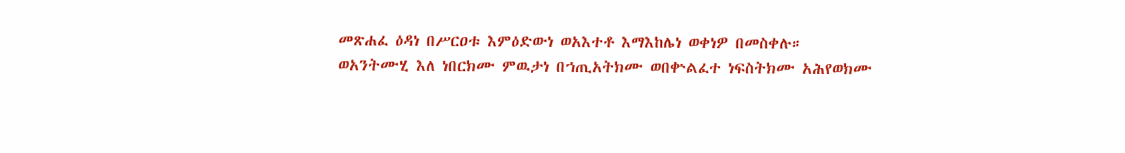መጽሐፈ ዕዳነ በሥርዐቱ እምዕድውነ ወአእተቶ እማእከሌነ ወቀነዎ በመስቀሉ።
ወአንትሙሂ እለ ነበርክሙ ምዉታነ በኀጢአትክሙ ወበቍልፈተ ነፍስትክሙ አሕየወክሙ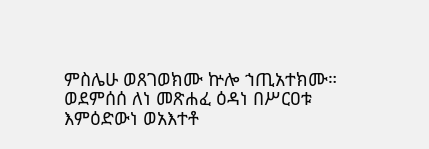ምስሌሁ ወጸገወክሙ ኵሎ ኀጢአተክሙ። ወደምሰሰ ለነ መጽሐፈ ዕዳነ በሥርዐቱ እምዕድውነ ወአእተቶ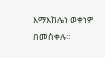እማእከሌነ ወቀነዎ በመስቀሉ።